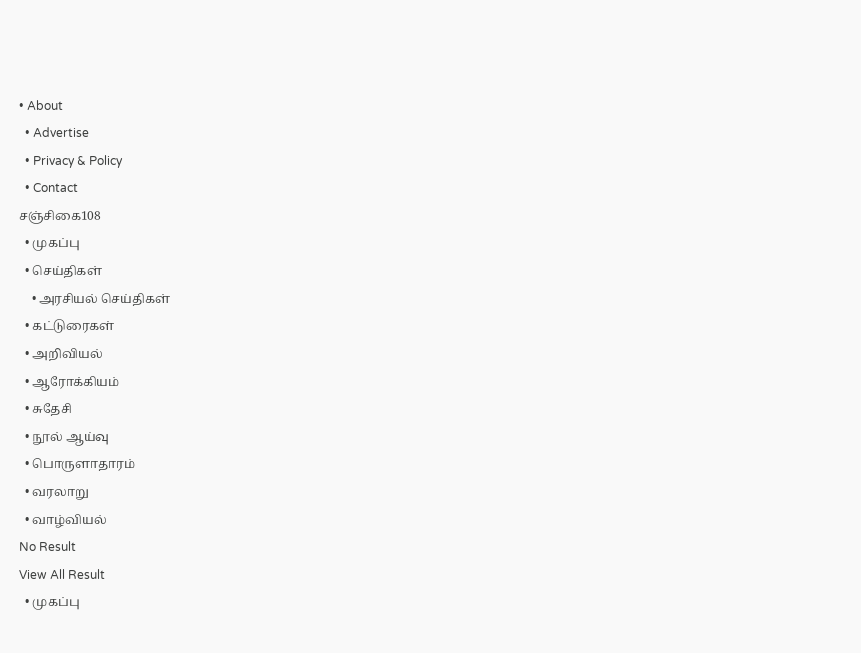• About
  • Advertise
  • Privacy & Policy
  • Contact
சஞ்சிகை108
  • முகப்பு
  • செய்திகள்
    • அரசியல் செய்திகள்
  • கட்டுரைகள்
  • அறிவியல்
  • ஆரோக்கியம்
  • சுதேசி
  • நூல் ஆய்வு
  • பொருளாதாரம்
  • வரலாறு
  • வாழ்வியல்
No Result
View All Result
  • முகப்பு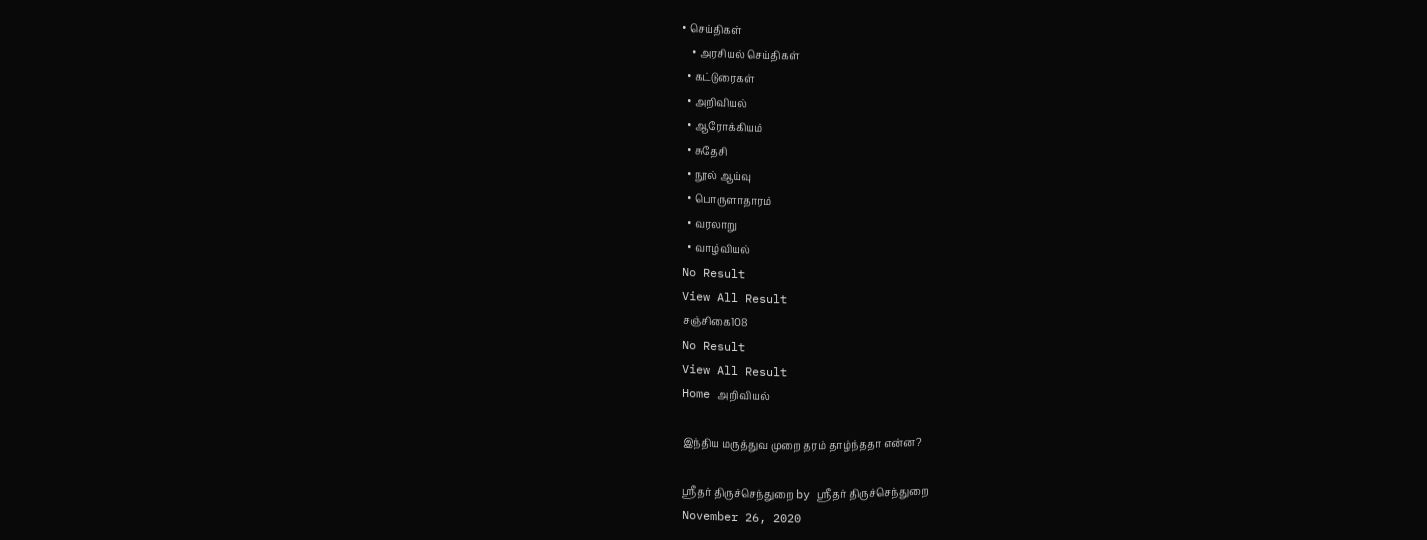• செய்திகள்
    • அரசியல் செய்திகள்
  • கட்டுரைகள்
  • அறிவியல்
  • ஆரோக்கியம்
  • சுதேசி
  • நூல் ஆய்வு
  • பொருளாதாரம்
  • வரலாறு
  • வாழ்வியல்
No Result
View All Result
சஞ்சிகை108
No Result
View All Result
Home அறிவியல்

இந்திய மருத்துவ முறை தரம் தாழ்ந்ததா என்ன?

ஸ்ரீதர் திருச்செந்துறை by ஸ்ரீதர் திருச்செந்துறை
November 26, 2020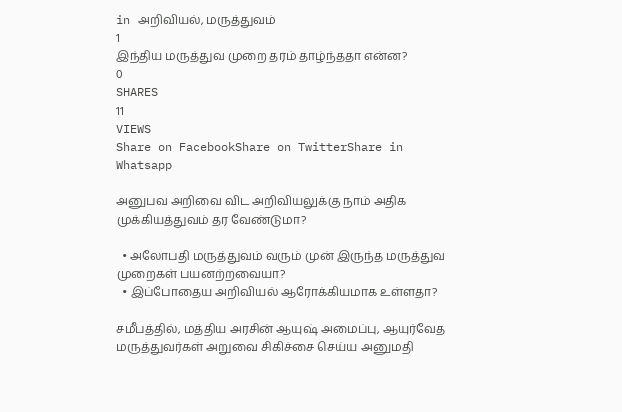in அறிவியல், மருத்துவம்
1
இந்திய மருத்துவ முறை தரம் தாழ்ந்ததா என்ன?
0
SHARES
11
VIEWS
Share on FacebookShare on TwitterShare in Whatsapp

அனுபவ அறிவை விட அறிவியலுக்கு நாம் அதிக முக்கியத்துவம் தர வேண்டுமா?

  • அலோபதி மருத்துவம் வரும் முன் இருந்த மருத்துவ முறைகள் பயனற்றவையா?
  • இப்போதைய அறிவியல் ஆரோக்கியமாக உள்ளதா?

சமீபத்தில், மத்திய அரசின் ஆயுஷ் அமைப்பு, ஆயுர்வேத மருத்துவர்கள் அறுவை சிகிச்சை செய்ய அனுமதி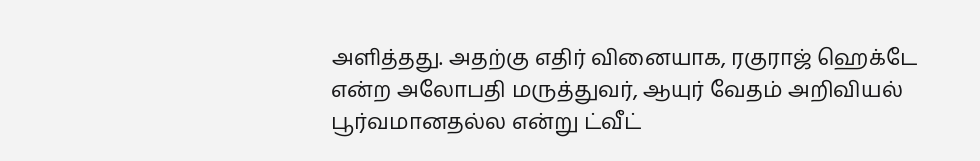அளித்தது. அதற்கு எதிர் வினையாக, ரகுராஜ் ஹெக்டே என்ற அலோபதி மருத்துவர், ஆயுர் வேதம் அறிவியல் பூர்வமானதல்ல என்று ட்வீட்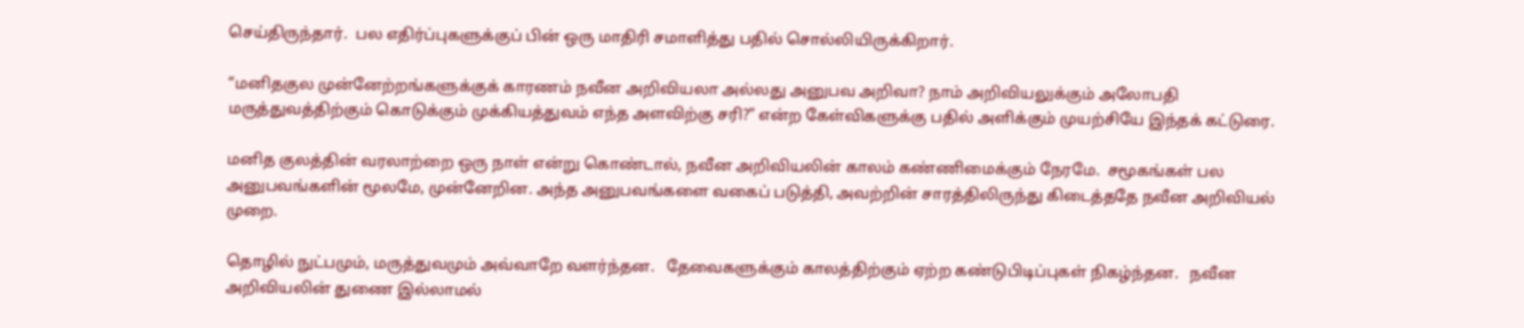செய்திருந்தார்.  பல எதிர்ப்புகளுக்குப் பின் ஒரு மாதிரி சமாளித்து பதில் சொல்லியிருக்கிறார்.

“மனிதகுல முன்னேற்றங்களுக்குக் காரணம் நவீன அறிவியலா அல்லது அனுபவ அறிவா? நாம் அறிவியலுக்கும் அலோபதி மருத்துவத்திற்கும் கொடுக்கும் முக்கியத்துவம் எந்த அளவிற்கு சரி?” என்ற கேள்விகளுக்கு பதில் அளிக்கும் முயற்சியே இந்தக் கட்டுரை.

மனித குலத்தின் வரலாற்றை ஒரு நாள் என்று கொண்டால், நவீன அறிவியலின் காலம் கண்ணிமைக்கும் நேரமே.  சமூகங்கள் பல அனுபவங்களின் மூலமே, முன்னேறின. அந்த அனுபவங்களை வகைப் படுத்தி, அவற்றின் சாரத்திலிருந்து கிடைத்ததே நவீன அறிவியல் முறை.

தொழில் நுட்பமும், மருத்துவமும் அவ்வாறே வளர்ந்தன.   தேவைகளுக்கும் காலத்திற்கும் ஏற்ற கண்டுபிடிப்புகள் நிகழ்ந்தன.   நவீன அறிவியலின் துணை இல்லாமல்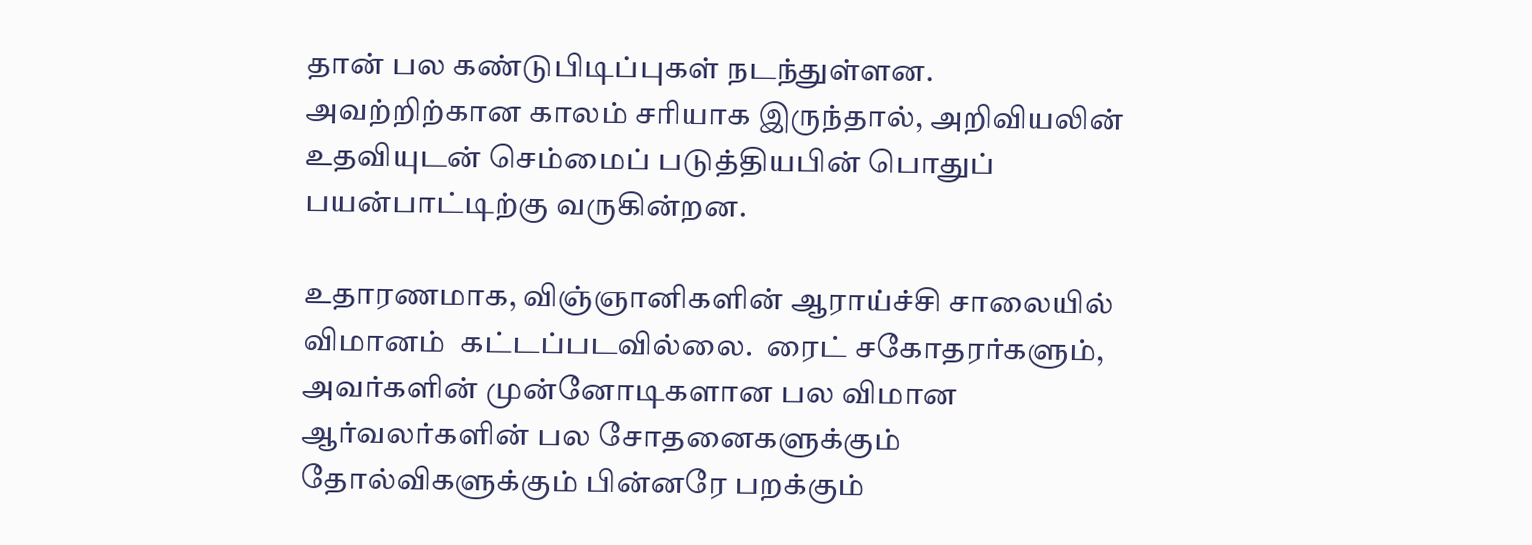தான் பல கண்டுபிடிப்புகள் நடந்துள்ளன.  அவற்றிற்கான காலம் சரியாக இருந்தால், அறிவியலின் உதவியுடன் செம்மைப் படுத்தியபின் பொதுப் பயன்பாட்டிற்கு வருகின்றன.

உதாரணமாக, விஞ்ஞானிகளின் ஆராய்ச்சி சாலையில் விமானம்  கட்டப்படவில்லை.  ரைட் சகோதரர்களும், அவர்களின் முன்னோடிகளான பல விமான ஆர்வலர்களின் பல சோதனைகளுக்கும் தோல்விகளுக்கும் பின்னரே பறக்கும்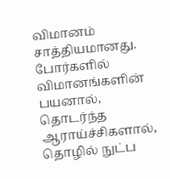விமானம் சாத்தியமானது.  போர்களில் விமானங்களின் பயனால், தொடர்ந்த ஆராய்ச்சிகளால், தொழில் நுட்ப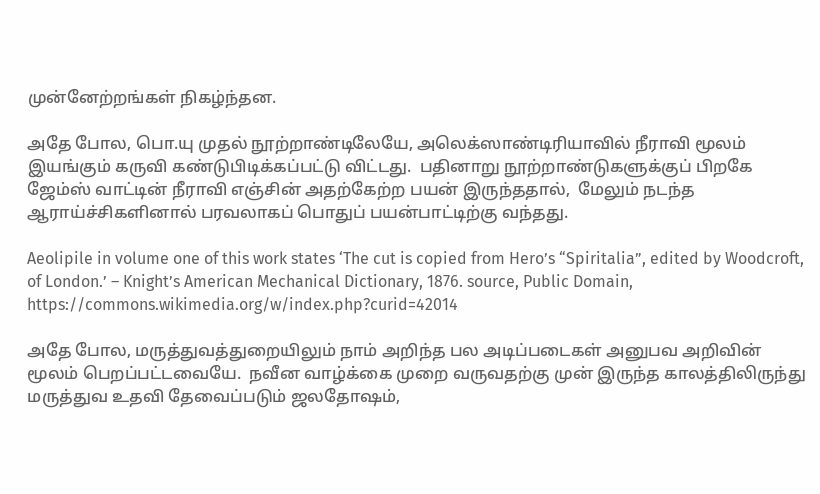முன்னேற்றங்கள் நிகழ்ந்தன.

அதே போல, பொ.யு முதல் நூற்றாண்டிலேயே, அலெக்ஸாண்டிரியாவில் நீராவி மூலம் இயங்கும் கருவி கண்டுபிடிக்கப்பட்டு விட்டது.  பதினாறு நூற்றாண்டுகளுக்குப் பிறகே ஜேம்ஸ் வாட்டின் நீராவி எஞ்சின் அதற்கேற்ற பயன் இருந்ததால்,  மேலும் நடந்த ஆராய்ச்சிகளினால் பரவலாகப் பொதுப் பயன்பாட்டிற்கு வந்தது.

Aeolipile in volume one of this work states ‘The cut is copied from Hero’s “Spiritalia”, edited by Woodcroft, of London.’ – Knight’s American Mechanical Dictionary, 1876. source, Public Domain,    https://commons.wikimedia.org/w/index.php?curid=42014

அதே போல, மருத்துவத்துறையிலும் நாம் அறிந்த பல அடிப்படைகள் அனுபவ அறிவின் மூலம் பெறப்பட்டவையே.  நவீன வாழ்க்கை முறை வருவதற்கு முன் இருந்த காலத்திலிருந்து மருத்துவ உதவி தேவைப்படும் ஜலதோஷம்,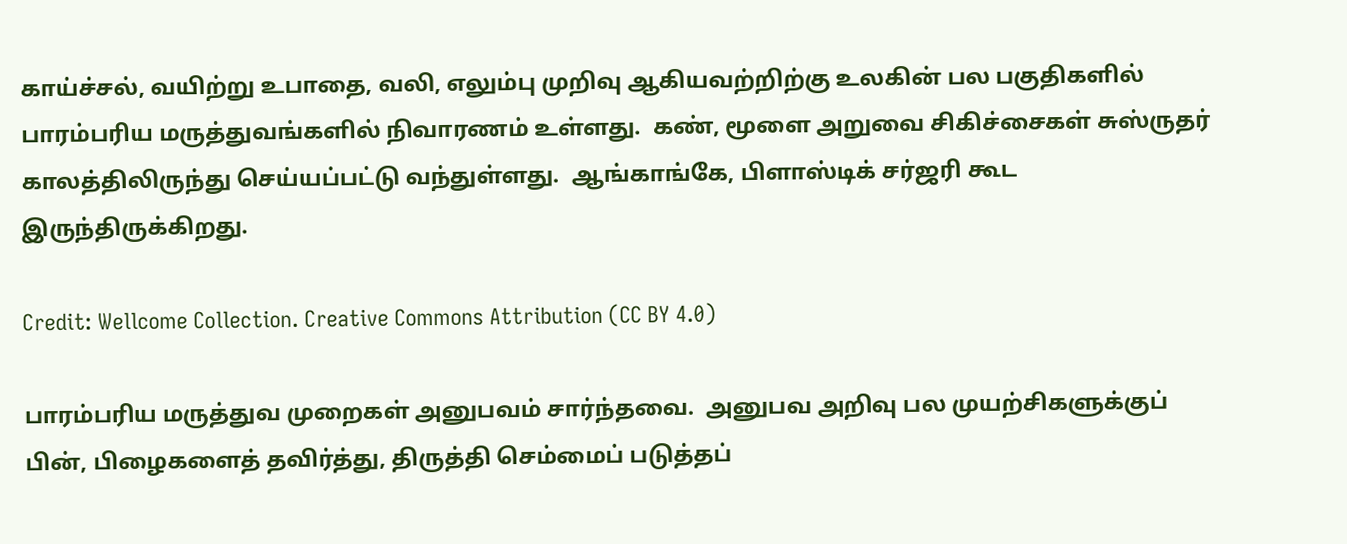காய்ச்சல், வயிற்று உபாதை, வலி, எலும்பு முறிவு ஆகியவற்றிற்கு உலகின் பல பகுதிகளில் பாரம்பரிய மருத்துவங்களில் நிவாரணம் உள்ளது.  கண், மூளை அறுவை சிகிச்சைகள் சுஸ்ருதர் காலத்திலிருந்து செய்யப்பட்டு வந்துள்ளது.  ஆங்காங்கே, பிளாஸ்டிக் சர்ஜரி கூட இருந்திருக்கிறது.

Credit: Wellcome Collection. Creative Commons Attribution (CC BY 4.0)

பாரம்பரிய மருத்துவ முறைகள் அனுபவம் சார்ந்தவை.  அனுபவ அறிவு பல முயற்சிகளுக்குப் பின், பிழைகளைத் தவிர்த்து, திருத்தி செம்மைப் படுத்தப்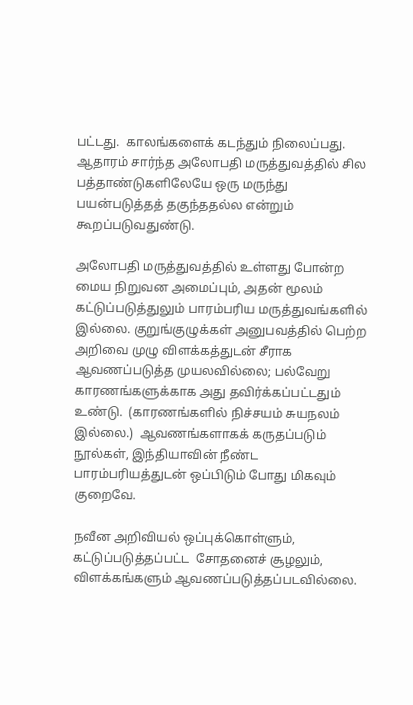பட்டது.  காலங்களைக் கடந்தும் நிலைப்பது.  ஆதாரம் சார்ந்த அலோபதி மருத்துவத்தில் சில பத்தாண்டுகளிலேயே ஒரு மருந்து பயன்படுத்தத் தகுந்ததல்ல என்றும் கூறப்படுவதுண்டு.

அலோபதி மருத்துவத்தில் உள்ளது போன்ற மைய நிறுவன அமைப்பும், அதன் மூலம் கட்டுப்படுத்துலும் பாரம்பரிய மருத்துவங்களில் இல்லை. குறுங்குழுக்கள் அனுபவத்தில் பெற்ற அறிவை முழு விளக்கத்துடன் சீராக ஆவணப்படுத்த முயலவில்லை; பல்வேறு காரணங்களுக்காக அது தவிர்க்கப்பட்டதும் உண்டு.  (காரணங்களில் நிச்சயம் சுயநலம் இல்லை.)  ஆவணங்களாகக் கருதப்படும்  நூல்கள், இந்தியாவின் நீண்ட பாரம்பரியத்துடன் ஒப்பிடும் போது மிகவும் குறைவே.

நவீன அறிவியல் ஒப்புக்கொள்ளும், கட்டுப்படுத்தப்பட்ட  சோதனைச் சூழலும், விளக்கங்களும் ஆவணப்படுத்தப்படவில்லை.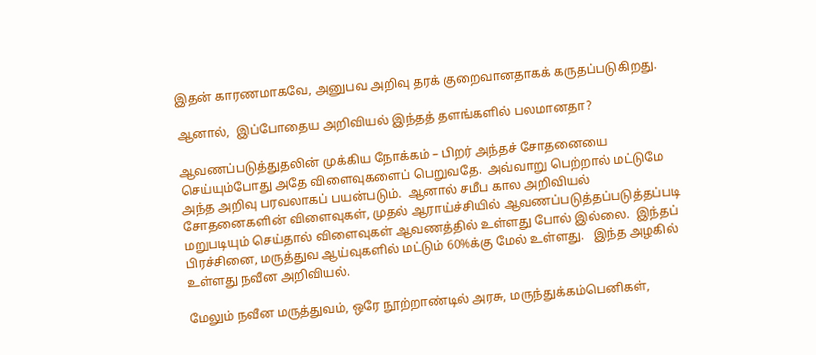இதன் காரணமாகவே, அனுபவ அறிவு தரக் குறைவானதாகக் கருதப்படுகிறது.

ஆனால்,  இப்போதைய அறிவியல் இந்தத் தளங்களில் பலமானதா?

ஆவணப்படுத்துதலின் முக்கிய நோக்கம் – பிறர் அந்தச் சோதனையை செய்யும்போது அதே விளைவுகளைப் பெறுவதே.  அவ்வாறு பெற்றால் மட்டுமே அந்த அறிவு பரவலாகப் பயன்படும்.  ஆனால் சமீப கால அறிவியல் சோதனைகளின் விளைவுகள், முதல் ஆராய்ச்சியில் ஆவணப்படுத்தப்படுத்தப்படி மறுபடியும் செய்தால் விளைவுகள் ஆவணத்தில் உள்ளது போல் இல்லை.  இந்தப் பிரச்சினை, மருத்துவ ஆய்வுகளில் மட்டும் 60%க்கு மேல் உள்ளது.   இந்த அழகில் உள்ளது நவீன அறிவியல்.

மேலும் நவீன மருத்துவம், ஒரே நூற்றாண்டில் அரசு, மருந்துக்கம்பெனிகள்,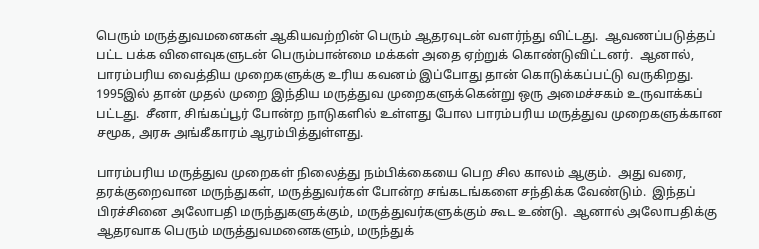பெரும் மருத்துவமனைகள் ஆகியவற்றின் பெரும் ஆதரவுடன் வளர்ந்து விட்டது.  ஆவணப்படுத்தப் பட்ட பக்க விளைவுகளுடன் பெரும்பான்மை மக்கள் அதை ஏற்றுக் கொண்டுவிட்டனர்.  ஆனால், பாரம்பரிய வைத்திய முறைகளுக்கு உரிய கவனம் இப்போது தான் கொடுக்கப்பட்டு வருகிறது.  1995இல் தான் முதல் முறை இந்திய மருத்துவ முறைகளுக்கென்று ஒரு அமைச்சகம் உருவாக்கப் பட்டது.  சீனா, சிங்கப்பூர் போன்ற நாடுகளில் உள்ளது போல பாரம்பரிய மருத்துவ முறைகளுக்கான சமூக, அரசு அங்கீகாரம் ஆரம்பித்துள்ளது.

பாரம்பரிய மருத்துவ முறைகள் நிலைத்து நம்பிக்கையை பெற சில காலம் ஆகும்.  அது வரை, தரக்குறைவான மருந்துகள், மருத்துவர்கள் போன்ற சங்கடங்களை சந்திக்க வேண்டும்.  இந்தப் பிரச்சினை அலோபதி மருந்துகளுக்கும், மருத்துவர்களுக்கும் கூட உண்டு.  ஆனால் அலோபதிக்கு ஆதரவாக பெரும் மருத்துவமனைகளும், மருந்துக்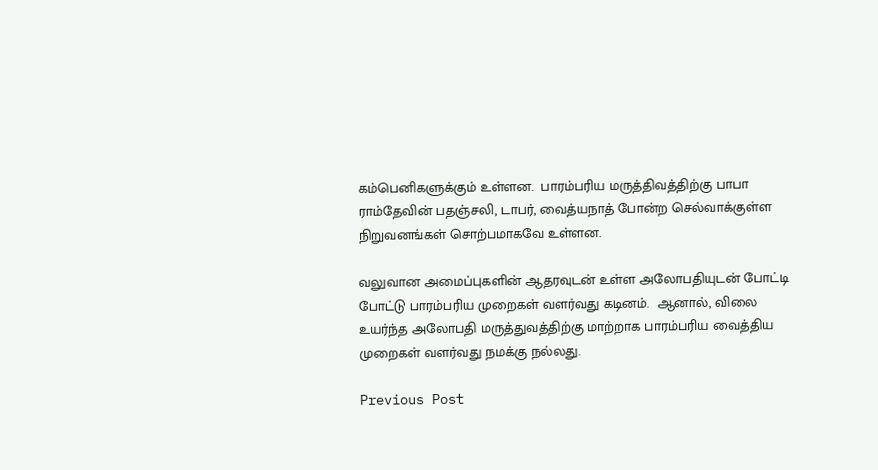கம்பெனிகளுக்கும் உள்ளன.  பாரம்பரிய மருத்திவத்திற்கு பாபா ராம்தேவின் பதஞ்சலி, டாபர், வைத்யநாத் போன்ற செல்வாக்குள்ள நிறுவனங்கள் சொற்பமாகவே உள்ளன.

வலுவான அமைப்புகளின் ஆதரவுடன் உள்ள அலோபதியுடன் போட்டி போட்டு பாரம்பரிய முறைகள் வளர்வது கடினம்.  ஆனால், விலை உயர்ந்த அலோபதி மருத்துவத்திற்கு மாற்றாக பாரம்பரிய வைத்திய முறைகள் வளர்வது நமக்கு நல்லது.

Previous Post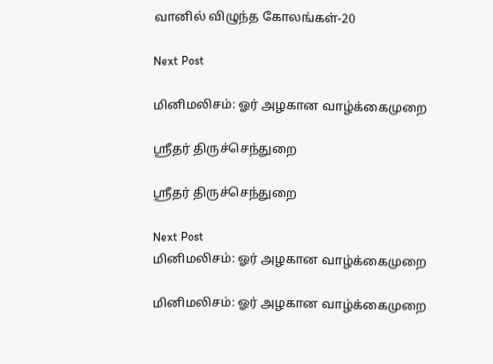வானில் விழுந்த கோலங்கள்-20

Next Post

மினிமலிசம்: ஓர் அழகான வாழ்க்கைமுறை

ஸ்ரீதர் திருச்செந்துறை

ஸ்ரீதர் திருச்செந்துறை

Next Post
மினிமலிசம்: ஓர் அழகான வாழ்க்கைமுறை

மினிமலிசம்: ஓர் அழகான வாழ்க்கைமுறை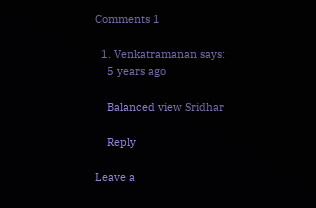Comments 1

  1. Venkatramanan says:
    5 years ago

    Balanced view Sridhar

    Reply

Leave a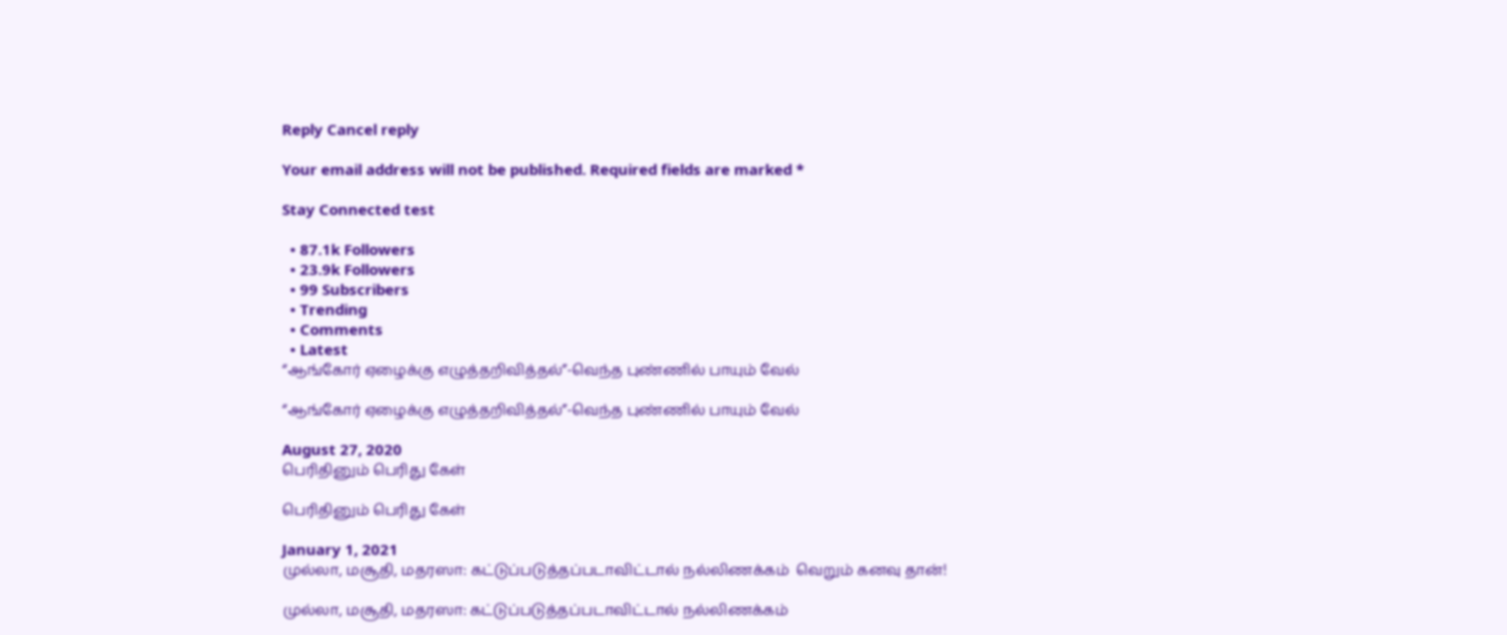Reply Cancel reply

Your email address will not be published. Required fields are marked *

Stay Connected test

  • 87.1k Followers
  • 23.9k Followers
  • 99 Subscribers
  • Trending
  • Comments
  • Latest
“ஆங்கோர் ஏழைக்கு எழுத்தறிவித்தல்”-வெந்த புண்ணில் பாயும் வேல்

“ஆங்கோர் ஏழைக்கு எழுத்தறிவித்தல்”-வெந்த புண்ணில் பாயும் வேல்

August 27, 2020
பெரிதினும் பெரிது கேள்

பெரிதினும் பெரிது கேள்

January 1, 2021
முல்லா, மசூதி, மதரஸா: கட்டுப்படுத்தப்படாவிட்டால் நல்லிணக்கம்  வெறும் கனவு தான்!

முல்லா, மசூதி, மதரஸா: கட்டுப்படுத்தப்படாவிட்டால் நல்லிணக்கம்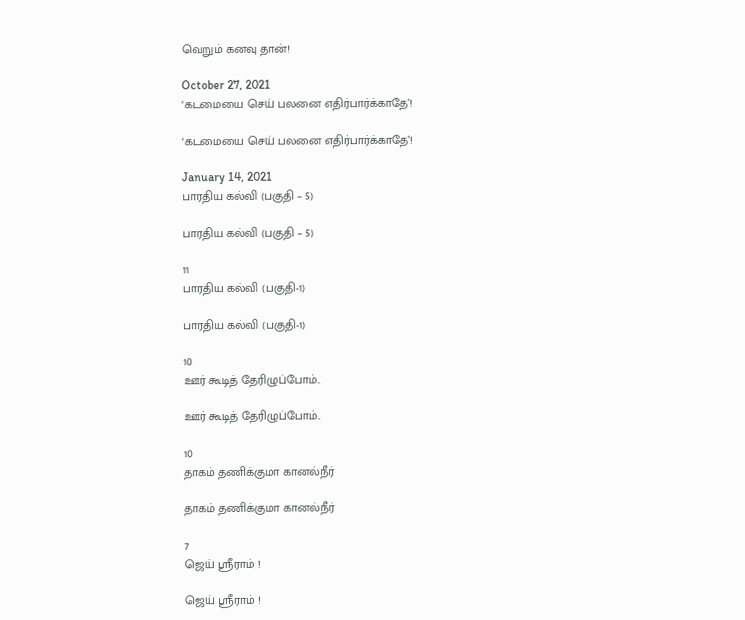வெறும் கனவு தான்!

October 27, 2021
‘கடமையை செய் பலனை எதிர்பார்க்காதே’!

‘கடமையை செய் பலனை எதிர்பார்க்காதே’!

January 14, 2021
பாரதிய கல்வி (பகுதி – 5)

பாரதிய கல்வி (பகுதி – 5)

11
பாரதிய கல்வி (பகுதி-1)

பாரதிய கல்வி (பகுதி-1)

10
ஊர் கூடித் தேரிழுப்போம்..

ஊர் கூடித் தேரிழுப்போம்..

10
தாகம் தணிக்குமா கானல்நீர்

தாகம் தணிக்குமா கானல்நீர்

7
ஜெய் ஸ்ரீராம் !

ஜெய் ஸ்ரீராம் !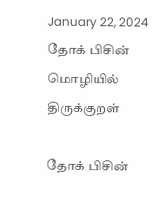January 22, 2024
தோக் பிசின் மொழியில் திருக்குறள்

தோக் பிசின்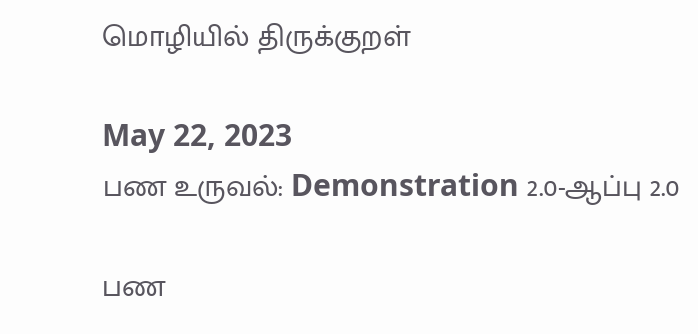மொழியில் திருக்குறள்

May 22, 2023
பண உருவல்: Demonstration 2.0-ஆப்பு 2.0

பண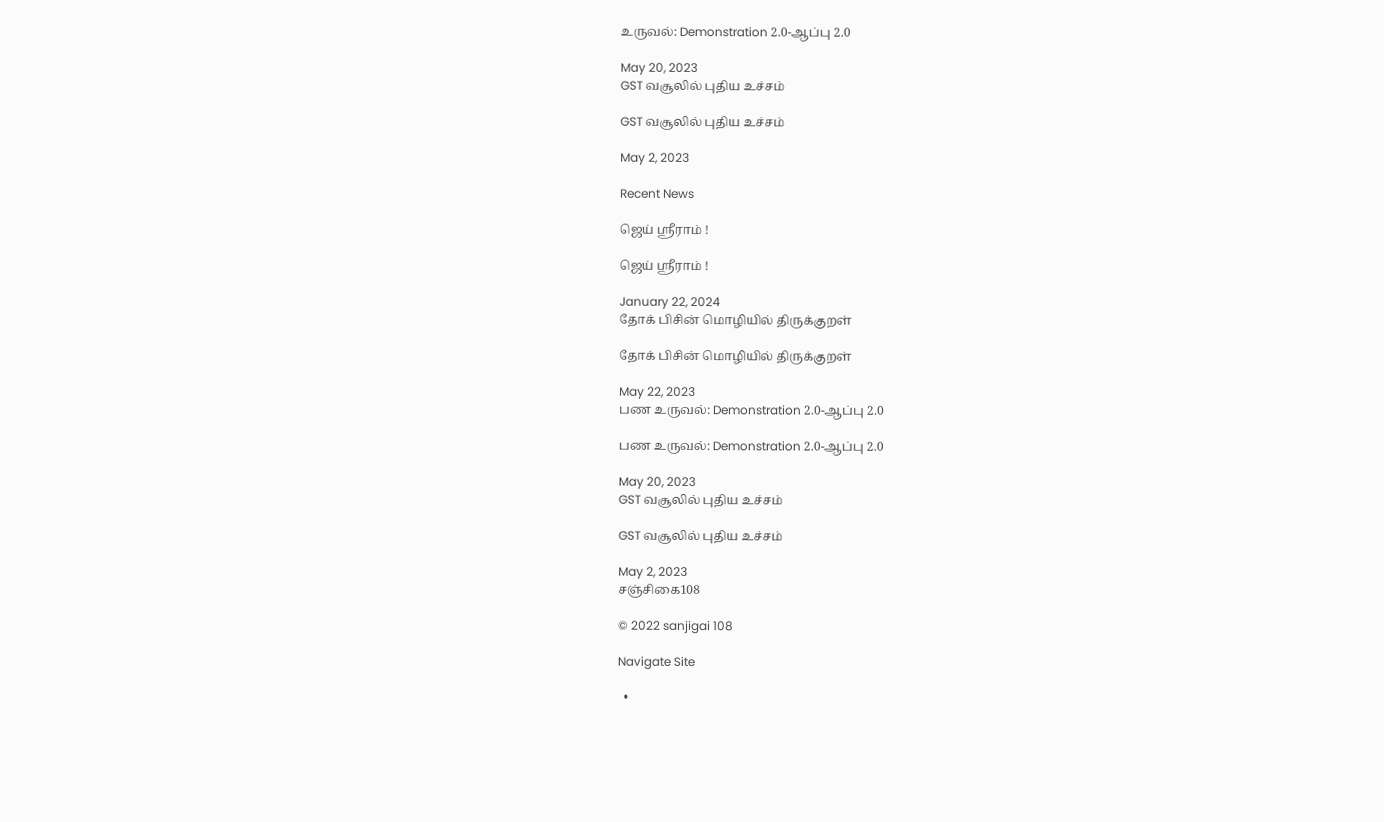உருவல்: Demonstration 2.0-ஆப்பு 2.0

May 20, 2023
GST வசூலில் புதிய உச்சம்

GST வசூலில் புதிய உச்சம்

May 2, 2023

Recent News

ஜெய் ஸ்ரீராம் !

ஜெய் ஸ்ரீராம் !

January 22, 2024
தோக் பிசின் மொழியில் திருக்குறள்

தோக் பிசின் மொழியில் திருக்குறள்

May 22, 2023
பண உருவல்: Demonstration 2.0-ஆப்பு 2.0

பண உருவல்: Demonstration 2.0-ஆப்பு 2.0

May 20, 2023
GST வசூலில் புதிய உச்சம்

GST வசூலில் புதிய உச்சம்

May 2, 2023
சஞ்சிகை108

© 2022 sanjigai 108

Navigate Site

  •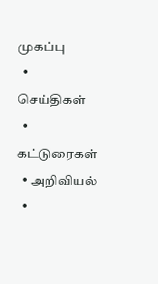முகப்பு
  • செய்திகள்
  • கட்டுரைகள்
  • அறிவியல்
  •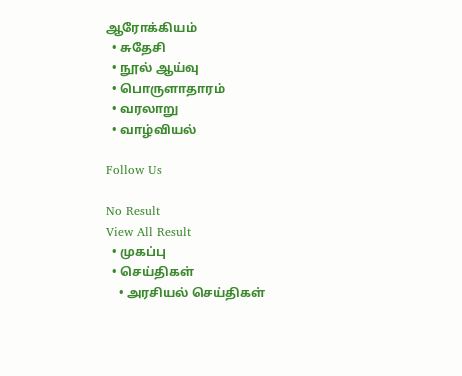ஆரோக்கியம்
  • சுதேசி
  • நூல் ஆய்வு
  • பொருளாதாரம்
  • வரலாறு
  • வாழ்வியல்

Follow Us

No Result
View All Result
  • முகப்பு
  • செய்திகள்
    • அரசியல் செய்திகள்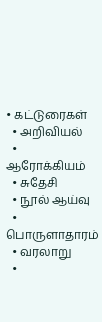• கட்டுரைகள்
  • அறிவியல்
  • ஆரோக்கியம்
  • சுதேசி
  • நூல் ஆய்வு
  • பொருளாதாரம்
  • வரலாறு
  •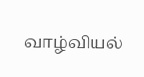வாழ்வியல்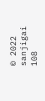© 2022 sanjigai 108